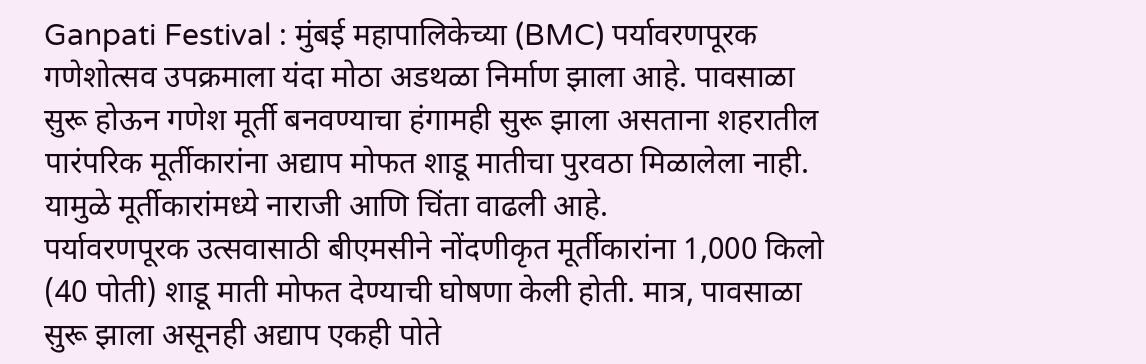Ganpati Festival : मुंबई महापालिकेच्या (BMC) पर्यावरणपूरक गणेशोत्सव उपक्रमाला यंदा मोठा अडथळा निर्माण झाला आहे. पावसाळा सुरू होऊन गणेश मूर्ती बनवण्याचा हंगामही सुरू झाला असताना शहरातील पारंपरिक मूर्तीकारांना अद्याप मोफत शाडू मातीचा पुरवठा मिळालेला नाही. यामुळे मूर्तीकारांमध्ये नाराजी आणि चिंता वाढली आहे.
पर्यावरणपूरक उत्सवासाठी बीएमसीने नोंदणीकृत मूर्तीकारांना 1,000 किलो (40 पोती) शाडू माती मोफत देण्याची घोषणा केली होती. मात्र, पावसाळा सुरू झाला असूनही अद्याप एकही पोते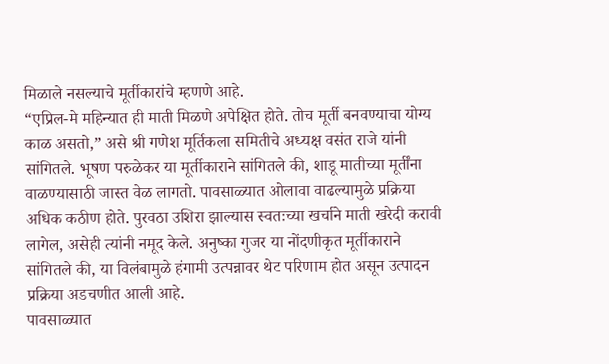मिळाले नसल्याचे मूर्तीकारांचे म्हणणे आहे.
“एप्रिल-मे महिन्यात ही माती मिळणे अपेक्षित होते. तोच मूर्ती बनवण्याचा योग्य काळ असतो,” असे श्री गणेश मूर्तिकला समितीचे अध्यक्ष वसंत राजे यांनी सांगितले. भूषण परुळेकर या मूर्तीकाराने सांगितले की, शाडू मातीच्या मूर्तींना वाळण्यासाठी जास्त वेळ लागतो. पावसाळ्यात ओलावा वाढल्यामुळे प्रक्रिया अधिक कठीण होते. पुरवठा उशिरा झाल्यास स्वतःच्या खर्चाने माती खरेदी करावी लागेल, असेही त्यांनी नमूद केले. अनुष्का गुजर या नोंदणीकृत मूर्तीकाराने सांगितले की, या विलंबामुळे हंगामी उत्पन्नावर थेट परिणाम होत असून उत्पादन प्रक्रिया अडचणीत आली आहे.
पावसाळ्यात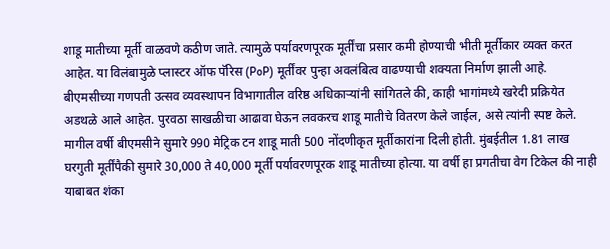शाडू मातीच्या मूर्ती वाळवणे कठीण जाते. त्यामुळे पर्यावरणपूरक मूर्तींचा प्रसार कमी होण्याची भीती मूर्तीकार व्यक्त करत आहेत. या विलंबामुळे प्लास्टर ऑफ पॅरिस (PoP) मूर्तींवर पुन्हा अवलंबित्व वाढण्याची शक्यता निर्माण झाली आहे.
बीएमसीच्या गणपती उत्सव व्यवस्थापन विभागातील वरिष्ठ अधिकाऱ्यांनी सांगितले की, काही भागांमध्ये खरेदी प्रक्रियेत अडथळे आले आहेत. पुरवठा साखळीचा आढावा घेऊन लवकरच शाडू मातीचे वितरण केले जाईल, असे त्यांनी स्पष्ट केले.
मागील वर्षी बीएमसीने सुमारे 990 मेट्रिक टन शाडू माती 500 नोंदणीकृत मूर्तीकारांना दिली होती. मुंबईतील 1.81 लाख घरगुती मूर्तींपैकी सुमारे 30,000 ते 40,000 मूर्ती पर्यावरणपूरक शाडू मातीच्या होत्या. या वर्षी हा प्रगतीचा वेग टिकेल की नाही याबाबत शंका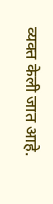व्यक्त केली जात आहे.